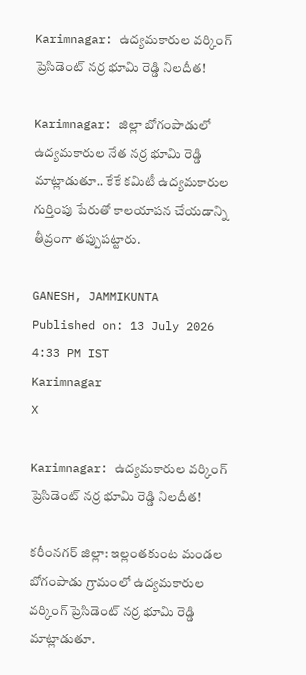Karimnagar: ఉద్యమకారుల వర్కింగ్ ప్రెసిడెంట్ నర్ర భూమి రెడ్డి నిలదీత!

Karimnagar: జిల్లా బోగంపాడులో ఉద్యమకారుల నేత నర్ర భూమి రెడ్డి మాట్లాడుతూ.. కేకే కమిటీ ఉద్యమకారుల గుర్తింపు పేరుతో కాలయాపన చేయడాన్ని తీవ్రంగా తప్పుపట్టారు.

GANESH, JAMMIKUNTA
Published on: 13 July 2026 4:33 PM IST
Karimnagar
X

Karimnagar: ఉద్యమకారుల వర్కింగ్ ప్రెసిడెంట్ నర్ర భూమి రెడ్డి నిలదీత!

కరీంనగర్ జిల్లా: ఇల్లంతకుంట మండల బోగంపాడు గ్రామంలో ఉద్యమకారుల వర్కింగ్ ప్రెసిడెంట్ నర్ర భూమి రెడ్డి మాట్లాడుతూ.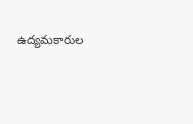ఉద్యమకారుల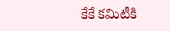కేకే కమిటీకి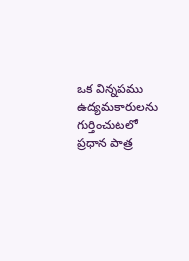ఒక విన్నపము ఉద్యమకారులను గుర్తించుటలో ప్రధాన పాత్ర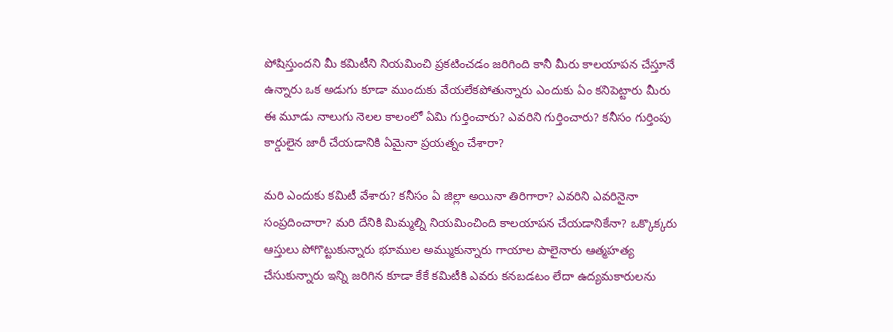పోషిస్తుందని మీ కమిటీని నియమించి ప్రకటించడం జరిగింది కానీ మీరు కాలయాపన చేస్తూనే ఉన్నారు ఒక అడుగు కూడా ముందుకు వేయలేకపోతున్నారు ఎందుకు ఏం కనిపెట్టారు మీరు ఈ మూడు నాలుగు నెలల కాలంలో ఏమి గుర్తించారు? ఎవరిని గుర్తించారు? కనీసం గుర్తింపు కార్డులైన జారీ చేయడానికి ఏమైనా ప్రయత్నం చేశారా?

మరి ఎందుకు కమిటీ వేశారు? కనీసం ఏ జిల్లా అయినా తిరిగారా? ఎవరిని ఎవరినైనా సంప్రదించారా? మరి దేనికి మిమ్మల్ని నియమించింది కాలయాపన చేయడానికేనా? ఒక్కొక్కరు ఆస్తులు పోగొట్టుకున్నారు భూముల అమ్ముకున్నారు గాయాల పాలైనారు ఆత్మహత్య చేసుకున్నారు ఇన్ని జరిగిన కూడా కేకే కమిటీకి ఎవరు కనబడటం లేదా ఉద్యమకారులను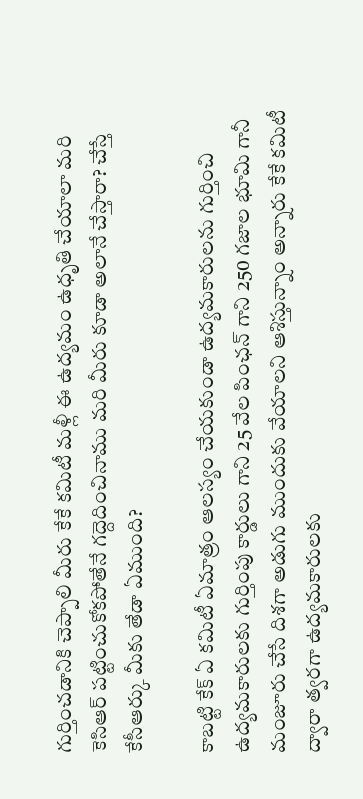గుర్తించడానికి చెప్పాలి మీరు కేకే కమిటీ మళ్లీ ఈ ఉద్యమం ఉధృతి చేయాలా మరి కెసిఆర్ పట్టించుకోకపోతేనే గద్దెదించినాము మరి మీరు కూడా అలానే చేస్తారా? చేస్తే కేసీఆర్కు మీకు తేడా ఏముంది?

కాబట్టి కేక్ ఏ కమిటీ ఏమాత్రం ఆలస్యం చేయకుండా ఉద్యమకారులను గుర్తించి ఉద్యమకారులకు గుర్తింపు కార్డులు గాని 25 వేల పింఛన్ గాని 250 గజాల భూమి గానీ మంజూరు చేసే దిశగా అడుగు ముందుకు వేయాలని ఆశిస్తున్నాం అన్నారు కేకే కమిటీ ద్వారా త్వరగా ఉద్యమకారులకు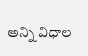అన్ని విధాల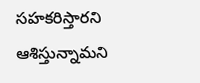సహకరిస్తారని ఆశిస్తున్నామని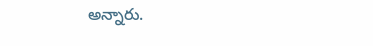అన్నారు.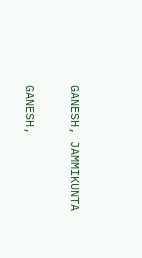GANESH, JAMMIKUNTA

GANESH,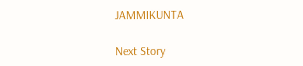JAMMIKUNTA

Next Story